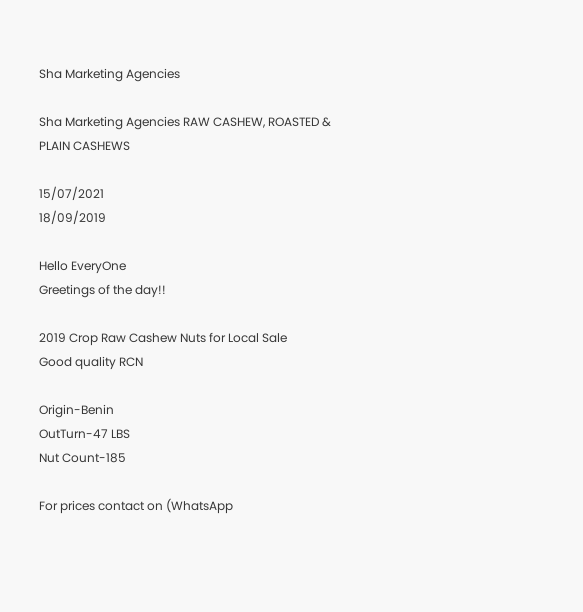Sha Marketing Agencies

Sha Marketing Agencies RAW CASHEW, ROASTED & PLAIN CASHEWS

15/07/2021
18/09/2019

Hello EveryOne
Greetings of the day!!

2019 Crop Raw Cashew Nuts for Local Sale
Good quality RCN

Origin-Benin
OutTurn-47 LBS
Nut Count-185

For prices contact on (WhatsApp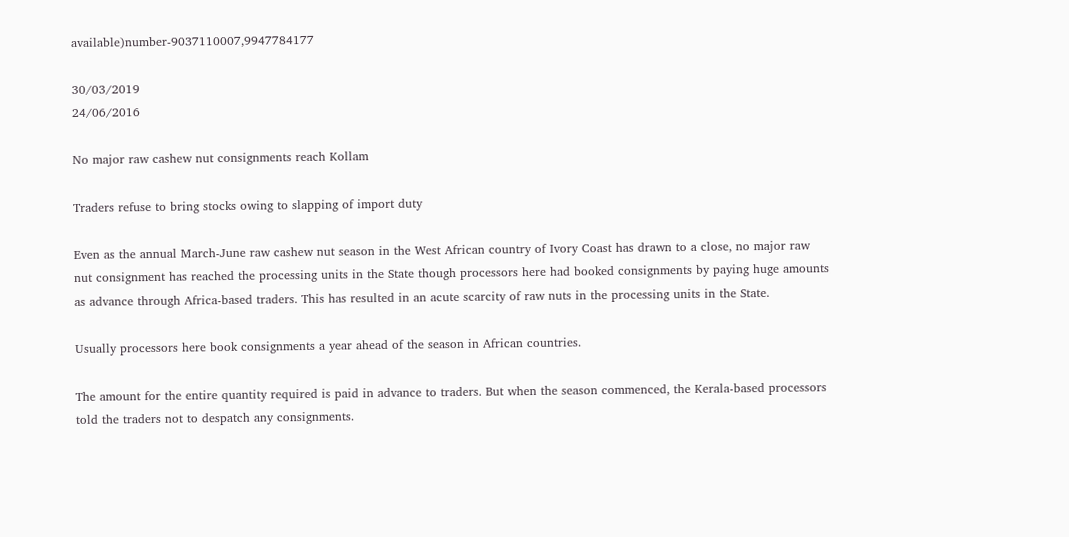available)number-9037110007,9947784177

30/03/2019
24/06/2016

No major raw cashew nut consignments reach Kollam

Traders refuse to bring stocks owing to slapping of import duty

Even as the annual March-June raw cashew nut season in the West African country of Ivory Coast has drawn to a close, no major raw nut consignment has reached the processing units in the State though processors here had booked consignments by paying huge amounts as advance through Africa-based traders. This has resulted in an acute scarcity of raw nuts in the processing units in the State.

Usually processors here book consignments a year ahead of the season in African countries.

The amount for the entire quantity required is paid in advance to traders. But when the season commenced, the Kerala-based processors told the traders not to despatch any consignments.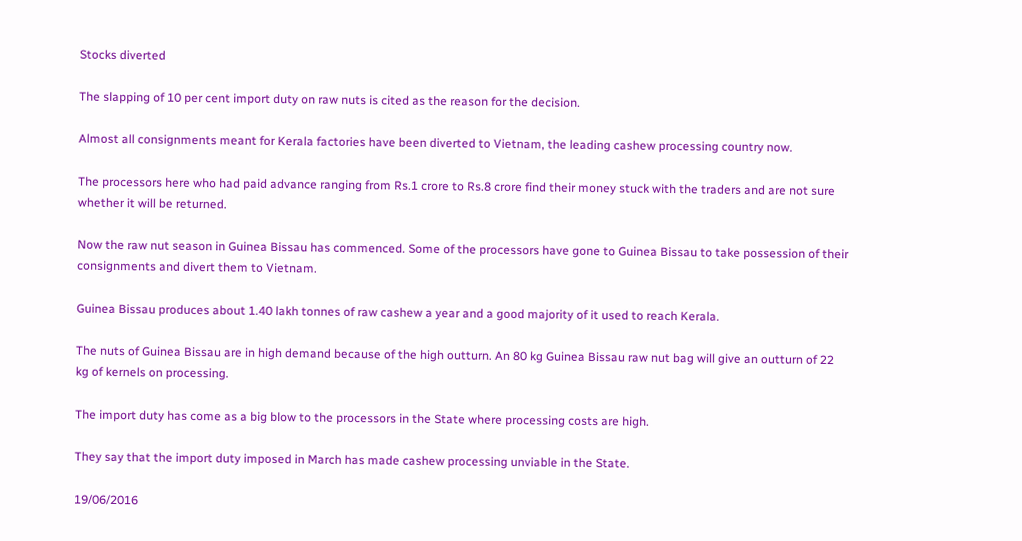Stocks diverted

The slapping of 10 per cent import duty on raw nuts is cited as the reason for the decision.

Almost all consignments meant for Kerala factories have been diverted to Vietnam, the leading cashew processing country now.

The processors here who had paid advance ranging from Rs.1 crore to Rs.8 crore find their money stuck with the traders and are not sure whether it will be returned.

Now the raw nut season in Guinea Bissau has commenced. Some of the processors have gone to Guinea Bissau to take possession of their consignments and divert them to Vietnam.

Guinea Bissau produces about 1.40 lakh tonnes of raw cashew a year and a good majority of it used to reach Kerala.

The nuts of Guinea Bissau are in high demand because of the high outturn. An 80 kg Guinea Bissau raw nut bag will give an outturn of 22 kg of kernels on processing.

The import duty has come as a big blow to the processors in the State where processing costs are high.

They say that the import duty imposed in March has made cashew processing unviable in the State.

19/06/2016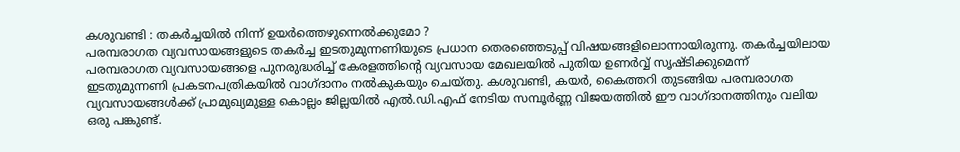കശുവണ്ടി : തകർച്ചയിൽ നിന്ന് ഉയർത്തെഴുന്നെൽക്കുമോ ?
പരമ്പരാഗത വ്യവസായങ്ങളുടെ തകര്‍ച്ച ഇടതുമുന്നണിയുടെ പ്രധാന തെരഞ്ഞെടുപ്പ് വിഷയങ്ങളിലൊന്നായിരുന്നു. തകര്‍ച്ചയിലായ പരമ്പരാഗത വ്യവസായങ്ങളെ പുനരുദ്ധരിച്ച് കേരളത്തിന്റെ വ്യവസായ മേഖലയില്‍ പുതിയ ഉണര്‍വ്വ് സൃഷ്ടിക്കുമെന്ന് ഇടതുമുന്നണി പ്രകടനപത്രികയില്‍ വാഗ്ദാനം നല്‍കുകയും ചെയ്തു. കശുവണ്ടി, കയര്‍, കൈത്തറി തുടങ്ങിയ പരമ്പരാഗത വ്യവസായങ്ങള്‍ക്ക് പ്രാമുഖ്യമുള്ള കൊല്ലം ജില്ലയില്‍ എല്‍.ഡി.എഫ് നേടിയ സമ്പൂര്‍ണ്ണ വിജയത്തില്‍ ഈ വാഗ്ദാനത്തിനും വലിയ ഒരു പങ്കുണ്ട്.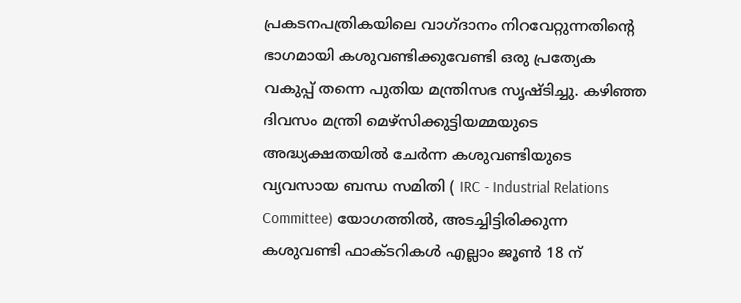പ്രകടനപത്രികയിലെ വാഗ്ദാനം നിറവേറ്റുന്നതിന്റെ ഭാഗമായി കശുവണ്ടിക്കുവേണ്ടി ഒരു പ്രത്യേക വകുപ്പ് തന്നെ പുതിയ മന്ത്രിസഭ സൃഷ്ടിച്ചു. കഴിഞ്ഞ ദിവസം മന്ത്രി മെഴ്‌സിക്കുട്ടിയമ്മയുടെ അദ്ധ്യക്ഷതയില്‍ ചേര്‍ന്ന കശുവണ്ടിയുടെ വ്യവസായ ബന്ധ സമിതി ( IRC - Industrial Relations Committee) യോഗത്തില്‍, അടച്ചിട്ടിരിക്കുന്ന കശുവണ്ടി ഫാക്ടറികള്‍ എല്ലാം ജൂണ്‍ 18 ന്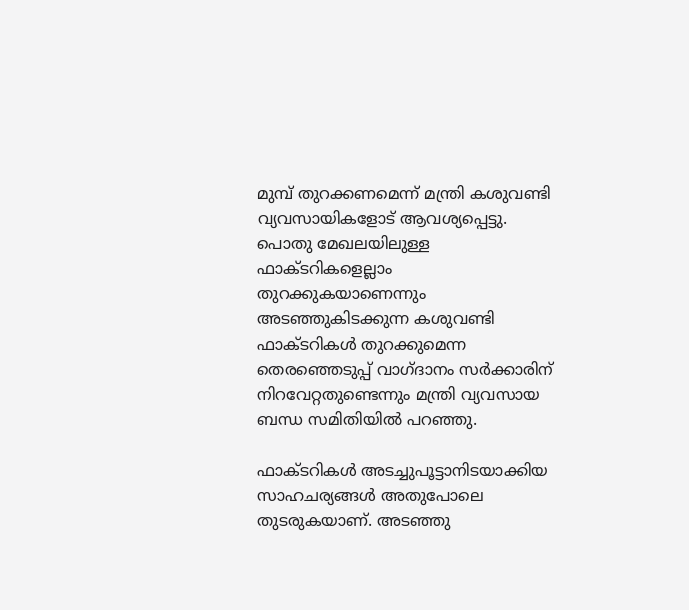മുമ്പ് തുറക്കണമെന്ന് മന്ത്രി കശുവണ്ടി വ്യവസായികളോട് ആവശ്യപ്പെട്ടു. പൊതു മേഖലയിലുള്ള ഫാക്ടറികളെല്ലാം തുറക്കുകയാണെന്നും അടഞ്ഞുകിടക്കുന്ന കശുവണ്ടി ഫാക്ടറികള്‍ തുറക്കുമെന്ന തെരഞ്ഞെടുപ്പ് വാഗ്ദാനം സര്‍ക്കാരിന് നിറവേറ്റതുണ്ടെന്നും മന്ത്രി വ്യവസായ ബന്ധ സമിതിയില്‍ പറഞ്ഞു.

ഫാക്ടറികള്‍ അടച്ചുപൂട്ടാനിടയാക്കിയ സാഹചര്യങ്ങള്‍ അതുപോലെ തുടരുകയാണ്. അടഞ്ഞു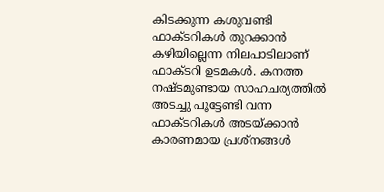കിടക്കുന്ന കശുവണ്ടി ഫാക്ടറികള്‍ തുറക്കാന്‍ കഴിയില്ലെന്ന നിലപാടിലാണ് ഫാക്ടറി ഉടമകള്‍. കനത്ത നഷ്ടമുണ്ടായ സാഹചര്യത്തില്‍ അടച്ചു പൂട്ടേണ്ടി വന്ന ഫാക്ടറികള്‍ അടയ്ക്കാന്‍ കാരണമായ പ്രശ്‌നങ്ങള്‍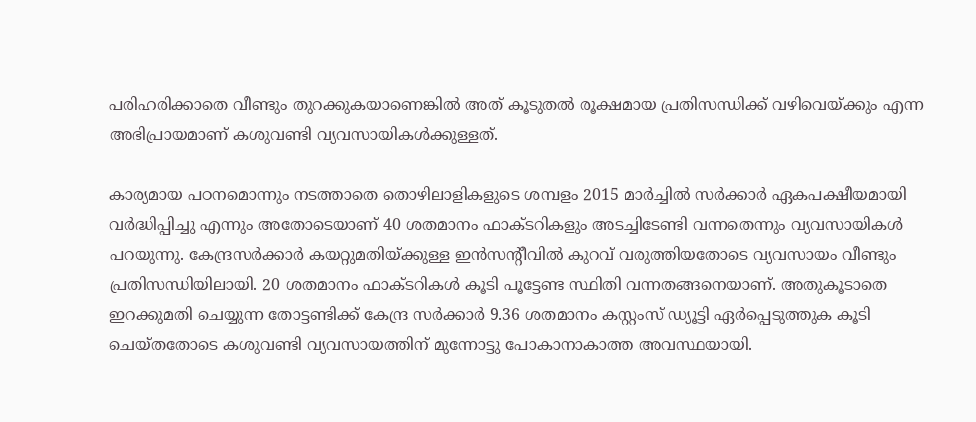പരിഹരിക്കാതെ വീണ്ടും തുറക്കുകയാണെങ്കില്‍ അത് കൂടുതല്‍ രൂക്ഷമായ പ്രതിസന്ധിക്ക് വഴിവെയ്ക്കും എന്ന അഭിപ്രായമാണ് കശുവണ്ടി വ്യവസായികള്‍ക്കുള്ളത്.

കാര്യമായ പഠനമൊന്നും നടത്താതെ തൊഴിലാളികളുടെ ശമ്പളം 2015 മാര്‍ച്ചില്‍ സര്‍ക്കാര്‍ ഏകപക്ഷീയമായി വര്‍ദ്ധിപ്പിച്ചു എന്നും അതോടെയാണ് 40 ശതമാനം ഫാക്ടറികളും അടച്ചിടേണ്ടി വന്നതെന്നും വ്യവസായികൾ പറയുന്നു. കേന്ദ്രസര്‍ക്കാര്‍ കയറ്റുമതിയ്ക്കുള്ള ഇന്‍സന്റീവില്‍ കുറവ് വരുത്തിയതോടെ വ്യവസായം വീണ്ടും പ്രതിസന്ധിയിലായി. 20 ശതമാനം ഫാക്ടറികള്‍ കൂടി പൂട്ടേണ്ട സ്ഥിതി വന്നതങ്ങനെയാണ്. അതുകൂടാതെ ഇറക്കുമതി ചെയ്യുന്ന തോട്ടണ്ടിക്ക് കേന്ദ്ര സര്‍ക്കാര്‍ 9.36 ശതമാനം കസ്റ്റംസ് ഡ്യൂട്ടി ഏര്‍പ്പെടുത്തുക കൂടി ചെയ്തതോടെ കശുവണ്ടി വ്യവസായത്തിന് മുന്നോട്ടു പോകാനാകാത്ത അവസ്ഥയായി.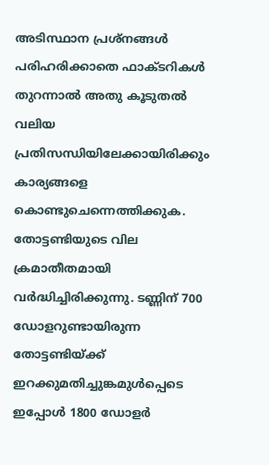അടിസ്ഥാന പ്രശ്‌നങ്ങള്‍ പരിഹരിക്കാതെ ഫാക്ടറികള്‍ തുറന്നാല്‍ അതു കൂടുതല്‍ വലിയ പ്രതിസന്ധിയിലേക്കായിരിക്കും കാര്യങ്ങളെ കൊണ്ടുചെന്നെത്തിക്കുക. തോട്ടണ്ടിയുടെ വില ക്രമാതീതമായി വർദ്ധിച്ചിരിക്കുന്നു. ടണ്ണിന് 700 ഡോളറുണ്ടായിരുന്ന തോട്ടണ്ടിയ്ക്ക് ഇറക്കുമതിച്ചുങ്കമുൾപ്പെടെ ഇപ്പോൾ 1800 ഡോളർ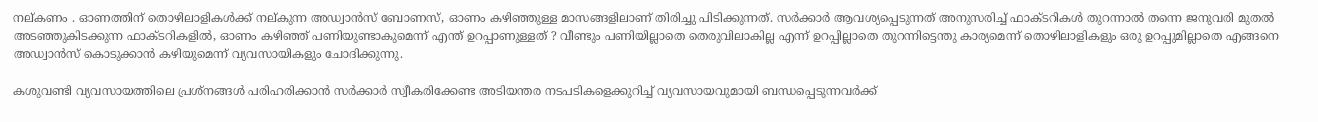നല്കണം . ഓണത്തിന് തൊഴിലാളികൾക്ക് നല്കുന്ന അഡ്വാൻസ് ബോണസ്, ഓണം കഴിഞ്ഞുള്ള മാസങ്ങളിലാണ് തിരിച്ചു പിടിക്കുന്നത്. സർക്കാർ ആവശ്യപ്പെടുന്നത് അനുസരിച്ച് ഫാക്ടറികൾ തുറന്നാൽ തന്നെ ജനുവരി മുതൽ അടഞ്ഞുകിടക്കുന്ന ഫാക്ടറികളിൽ, ഓണം കഴിഞ്ഞ് പണിയുണ്ടാകുമെന്ന് എന്ത് ഉറപ്പാണുള്ളത് ? വീണ്ടും പണിയില്ലാതെ തെരുവിലാകില്ല എന്ന് ഉറപ്പില്ലാതെ തുറന്നിട്ടെന്തു കാര്യമെന്ന് തൊഴിലാളികളും ഒരു ഉറപ്പുമില്ലാതെ എങ്ങനെ അഡ്വാൻസ് കൊടുക്കാൻ കഴിയുമെന്ന് വ്യവസായികളും ചോദിക്കുന്നു.

കശുവണ്ടി വ്യവസായത്തിലെ പ്രശ്നങ്ങൾ പരിഹരിക്കാൻ സർക്കാർ സ്വീകരിക്കേണ്ട അടിയന്തര നടപടികളെക്കുറിച്ച് വ്യവസായവുമായി ബന്ധപ്പെടുന്നവർക്ക്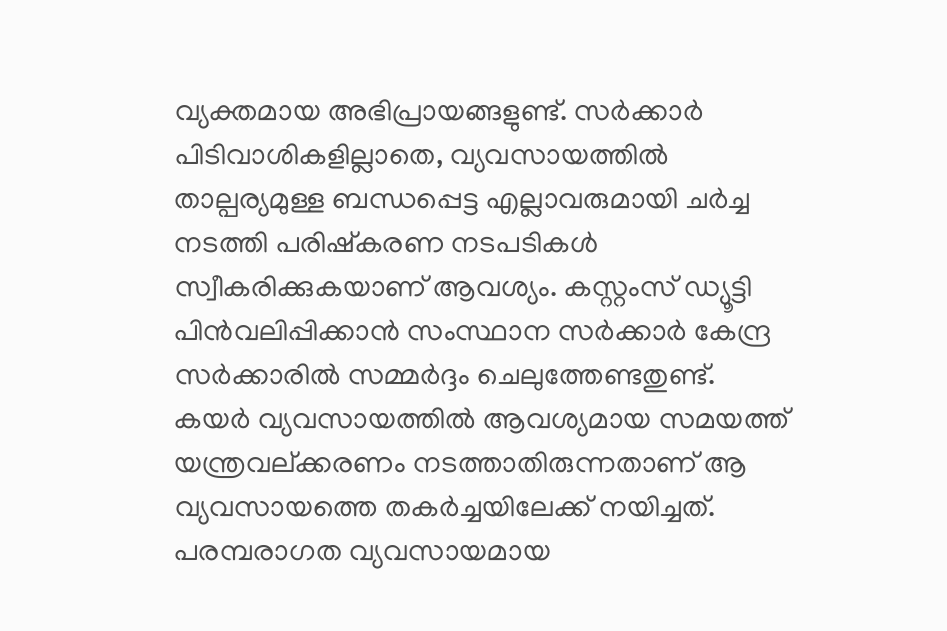വ്യക്തമായ അഭിപ്രായങ്ങളുണ്ട്. സർക്കാർ പിടിവാശികളില്ലാതെ, വ്യവസായത്തിൽ താല്പര്യമുള്ള ബന്ധപ്പെട്ട എല്ലാവരുമായി ചർച്ച നടത്തി പരിഷ്കരണ നടപടികൾ സ്വീകരിക്കുകയാണ് ആവശ്യം. കസ്റ്റംസ് ഡ്യൂട്ടി പിൻവലിപ്പിക്കാൻ സംസ്ഥാന സർക്കാർ കേന്ദ്ര സർക്കാരിൽ സമ്മർദ്ദം ചെലുത്തേണ്ടതുണ്ട്. കയർ വ്യവസായത്തിൽ ആവശ്യമായ സമയത്ത് യന്ത്രവല്ക്കരണം നടത്താതിരുന്നതാണ് ആ വ്യവസായത്തെ തകർച്ചയിലേക്ക്‌ നയിച്ചത്. പരമ്പരാഗത വ്യവസായമായ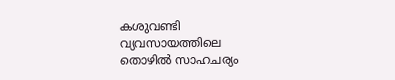കശുവണ്ടി വ്യവസായത്തിലെ തൊഴിൽ സാഹചര്യം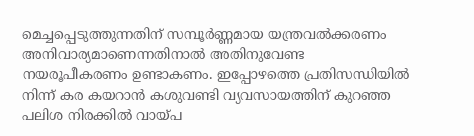മെച്ചപ്പെടുത്തുന്നതിന് സമ്പൂർണ്ണമായ യന്ത്രവൽക്കരണം അനിവാര്യമാണെന്നതിനാൽ അതിനുവേണ്ട നയരൂപീകരണം ഉണ്ടാകണം. ഇപ്പോഴത്തെ പ്രതിസന്ധിയിൽ നിന്ന് കര കയറാൻ കശുവണ്ടി വ്യവസായത്തിന് കുറഞ്ഞ പലിശ നിരക്കിൽ വായ്പ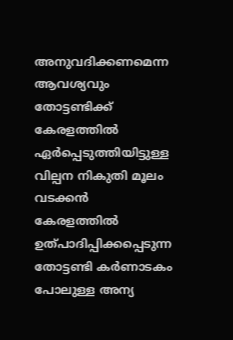അനുവദിക്കണമെന്ന ആവശ്യവും തോട്ടണ്ടിക്ക് കേരളത്തിൽ ഏർപ്പെടുത്തിയിട്ടുള്ള വില്പന നികുതി മൂലം വടക്കൻ കേരളത്തിൽ ഉത്പാദിപ്പിക്കപ്പെടുന്ന തോട്ടണ്ടി കർണാടകം പോലുള്ള അന്യ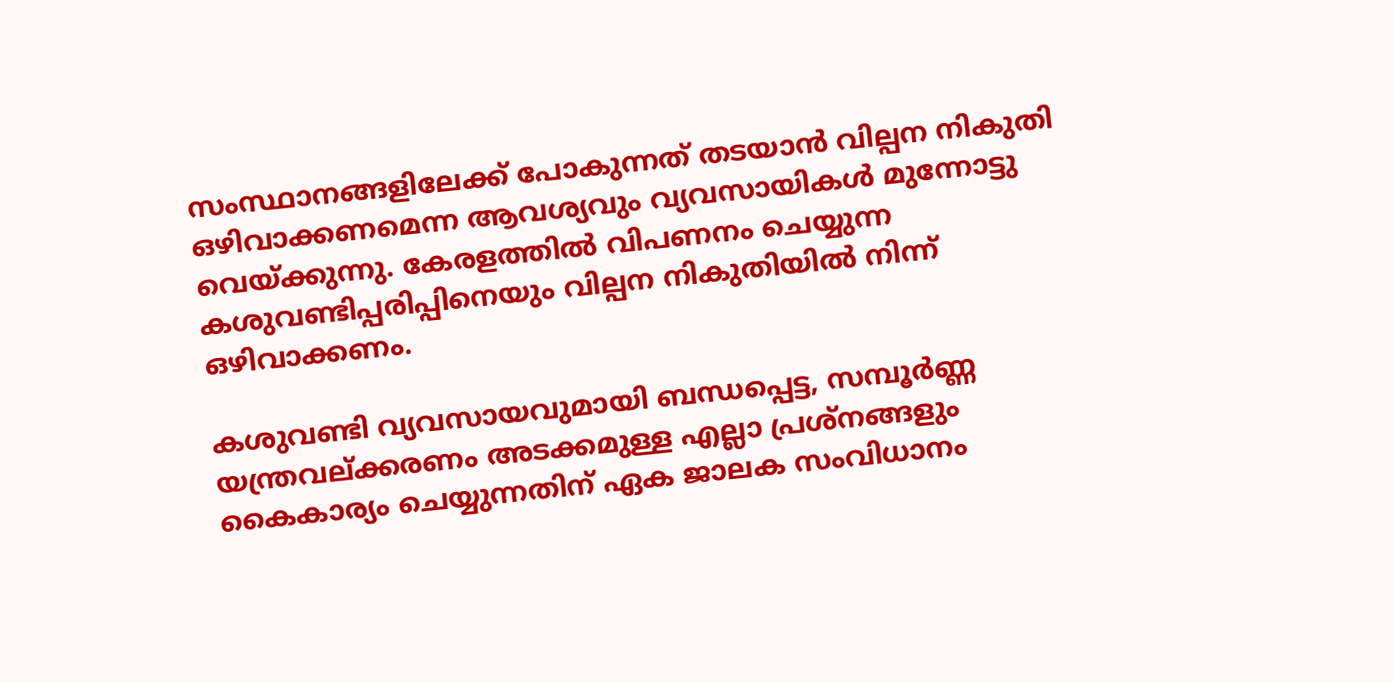സംസ്ഥാനങ്ങളിലേക്ക് പോകുന്നത് തടയാൻ വില്പന നികുതി ഒഴിവാക്കണമെന്ന ആവശ്യവും വ്യവസായികൾ മുന്നോട്ടു വെയ്ക്കുന്നു. കേരളത്തിൽ വിപണനം ചെയ്യുന്ന കശുവണ്ടിപ്പരിപ്പിനെയും വില്പന നികുതിയിൽ നിന്ന് ഒഴിവാക്കണം.

കശുവണ്ടി വ്യവസായവുമായി ബന്ധപ്പെട്ട, സമ്പൂർണ്ണ യന്ത്രവല്ക്കരണം അടക്കമുള്ള എല്ലാ പ്രശ്നങ്ങളും കൈകാര്യം ചെയ്യുന്നതിന് ഏക ജാലക സംവിധാനം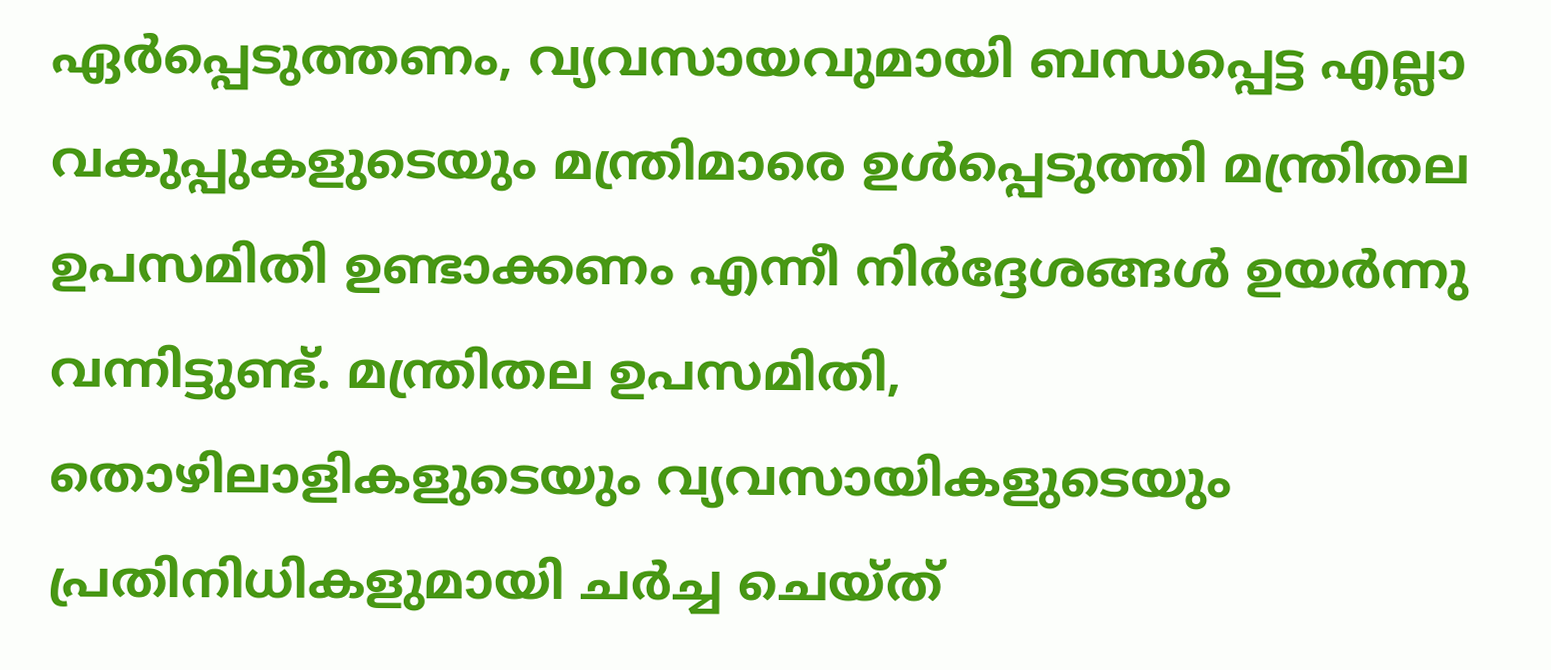ഏർപ്പെടുത്തണം, വ്യവസായവുമായി ബന്ധപ്പെട്ട എല്ലാ വകുപ്പുകളുടെയും മന്ത്രിമാരെ ഉൾപ്പെടുത്തി മന്ത്രിതല ഉപസമിതി ഉണ്ടാക്കണം എന്നീ നിർദ്ദേശങ്ങൾ ഉയർന്നു വന്നിട്ടുണ്ട്. മന്ത്രിതല ഉപസമിതി, തൊഴിലാളികളുടെയും വ്യവസായികളുടെയും പ്രതിനിധികളുമായി ചർച്ച ചെയ്ത്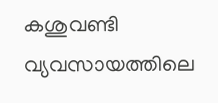കശുവണ്ടി വ്യവസായത്തിലെ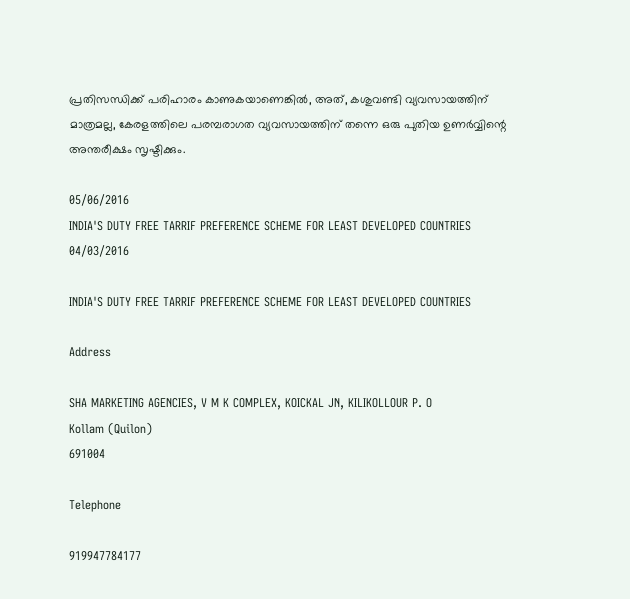പ്രതിസന്ധിക്ക് പരിഹാരം കാണുകയാണെങ്കിൽ, അത്, കശുവണ്ടി വ്യവസായത്തിന് മാത്രമല്ല, കേരളത്തിലെ പരമ്പരാഗത വ്യവസായത്തിന് തന്നെ ഒരു പുതിയ ഉണർവ്വിന്റെ അന്തരീക്ഷം സൃഷ്ടിക്കും.

05/06/2016
INDIA'S DUTY FREE TARRIF PREFERENCE SCHEME FOR LEAST DEVELOPED COUNTRIES
04/03/2016

INDIA'S DUTY FREE TARRIF PREFERENCE SCHEME FOR LEAST DEVELOPED COUNTRIES

Address

SHA MARKETING AGENCIES, V M K COMPLEX, KOICKAL JN, KILIKOLLOUR P. O
Kollam (Quilon)
691004

Telephone

919947784177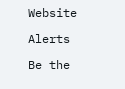Website

Alerts

Be the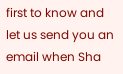first to know and let us send you an email when Sha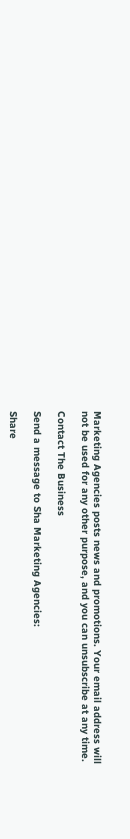Marketing Agencies posts news and promotions. Your email address will not be used for any other purpose, and you can unsubscribe at any time.

Contact The Business

Send a message to Sha Marketing Agencies:

Share